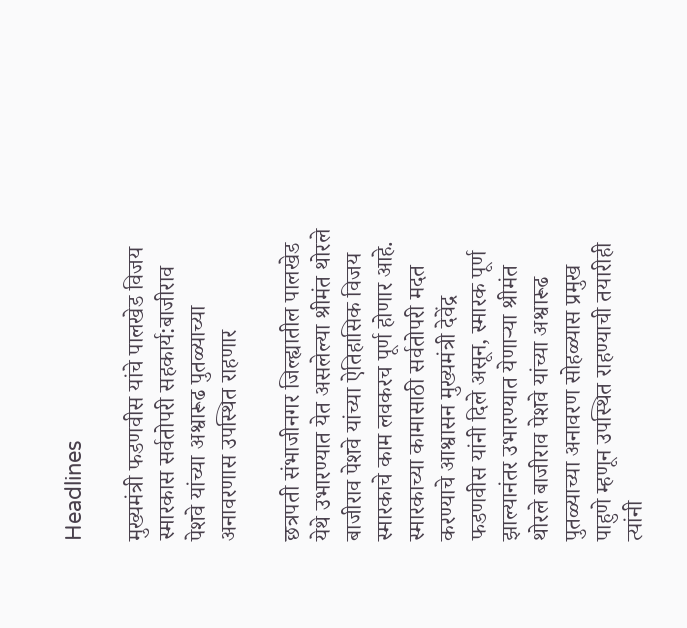Headlines

मुख्यमंत्री फडणवीस यांचे पालखेड विजय स्मारकास सर्वतोपरी सहकार्य:बाजीराव पेशवे यांच्या अश्वारूढ पुतळ्याच्या अनावरणास उपस्थित राहणार

छत्रपती संभाजीनगर जिल्ह्यातील पालखेड येथे उभारण्यात येत असलेल्या श्रीमंत थोरले बाजीराव पेशवे यांच्या ऐतिहासिक विजय स्मारकाचे काम लवकरच पूर्ण होणार आहे. स्मारकाच्या कामासाठी सर्वतोपरी मदत करण्याचे आश्वासन मुख्यमंत्री देवेंद्र फडणवीस यांनी दिले असून, स्मारक पूर्ण झाल्यानंतर उभारण्यात येणाऱ्या श्रीमंत थोरले बाजीराव पेशवे यांच्या अश्वारूढ पुतळ्याच्या अनावरण सोहळ्यास प्रमुख पाहुणे म्हणून उपस्थित राहण्याची तयारीही त्यांनी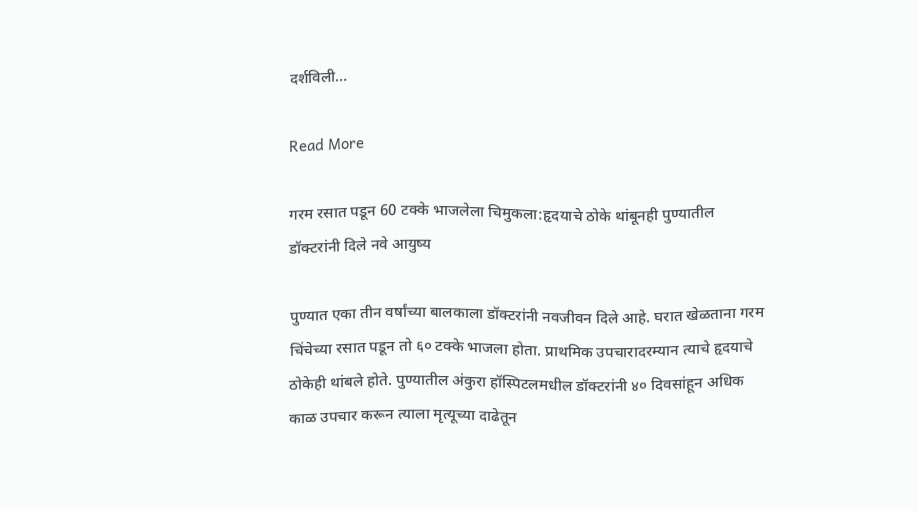दर्शविली…

Read More

गरम रसात पडून 60 टक्के भाजलेला चिमुकला:हृदयाचे ठोके थांबूनही पुण्यातील डॉक्टरांनी दिले नवे आयुष्य

पुण्यात एका तीन वर्षांच्या बालकाला डॉक्टरांनी नवजीवन दिले आहे. घरात खेळताना गरम चिंचेच्या रसात पडून तो ६० टक्के भाजला होता. प्राथमिक उपचारादरम्यान त्याचे हृदयाचे ठोकेही थांबले होते. पुण्यातील अंकुरा हॉस्पिटलमधील डॉक्टरांनी ४० दिवसांहून अधिक काळ उपचार करून त्याला मृत्यूच्या दाढेतून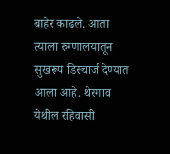बाहेर काढले. आता त्याला रुग्णालयातून सुखरूप डिस्चार्ज देण्यात आला आहे. थेरगाव येथील रहिवासी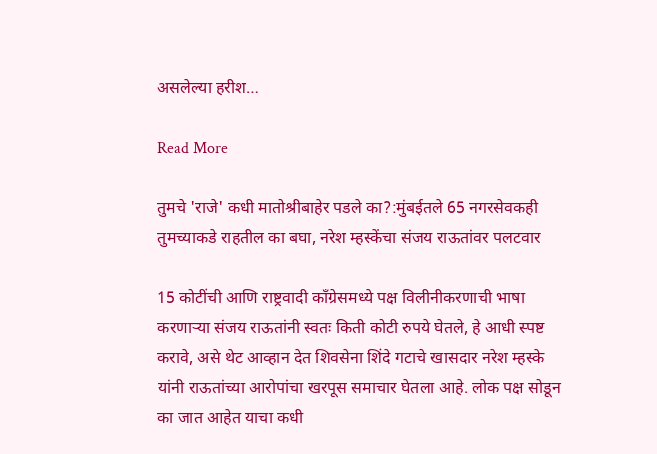असलेल्या हरीश…

Read More

तुमचे 'राजे' कधी मातोश्रीबाहेर पडले का?:मुंबईतले 65 नगरसेवकही तुमच्याकडे राहतील का बघा, नरेश म्हस्केंचा संजय राऊतांवर पलटवार

15 कोटींची आणि राष्ट्रवादी काँग्रेसमध्ये पक्ष विलीनीकरणाची भाषा करणाऱ्या संजय राऊतांनी स्वतः किती कोटी रुपये घेतले, हे आधी स्पष्ट करावे, असे थेट आव्हान देत शिवसेना शिंदे गटाचे खासदार नरेश म्हस्के यांनी राऊतांच्या आरोपांचा खरपूस समाचार घेतला आहे. लोक पक्ष सोडून का जात आहेत याचा कधी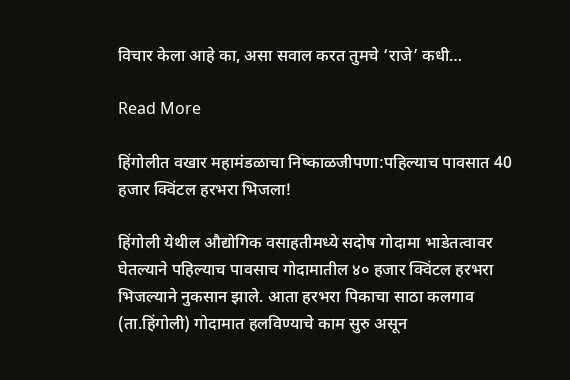विचार केला आहे का, असा सवाल करत तुमचे ‘राजे’ कधी…

Read More

हिंगोलीत वखार महामंडळाचा निष्काळजीपणा:पहिल्याच पावसात 40 हजार क्विंटल हरभरा भिजला!

हिंगोली येथील औद्योगिक वसाहतीमध्ये सदोष गोदामा भाडेतत्वावर घेतल्याने पहिल्याच पावसाच गोदामातील ४० हजार क्विंटल हरभरा भिजल्याने नुकसान झाले. आता हरभरा पिकाचा साठा कलगाव (ता.हिंगोली) गोदामात हलविण्याचे काम सुरु असून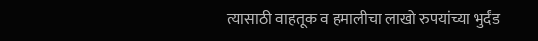त्यासाठी वाहतूक व हमालीचा लाखो रुपयांच्या भुर्दंड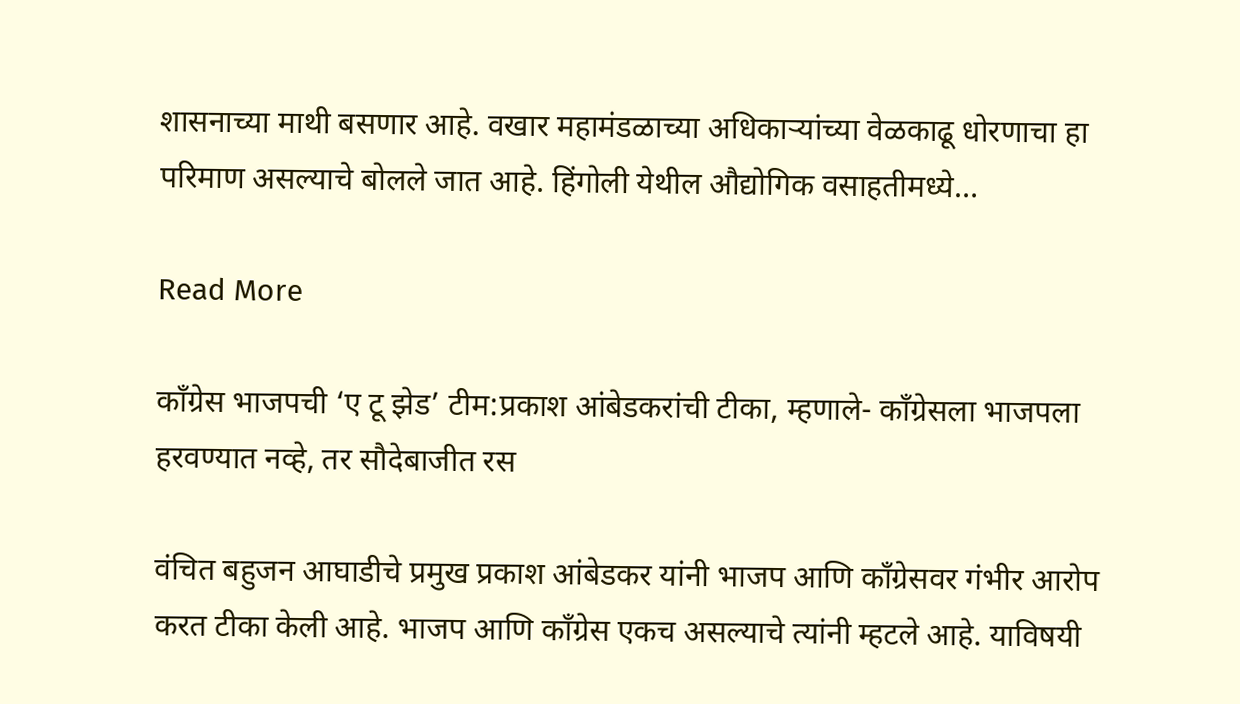शासनाच्या माथी बसणार आहे. वखार महामंडळाच्या अधिकाऱ्यांच्या वेळकाढू धोरणाचा हा परिमाण असल्याचे बोलले जात आहे. हिंगोली येथील औद्योगिक वसाहतीमध्ये…

Read More

काँग्रेस भाजपची ‘ए टू झेड’ टीम:प्रकाश आंबेडकरांची टीका, म्हणाले- काँग्रेसला भाजपला हरवण्यात नव्हे, तर सौदेबाजीत रस

वंचित बहुजन आघाडीचे प्रमुख प्रकाश आंबेडकर यांनी भाजप आणि कॉंग्रेसवर गंभीर आरोप करत टीका केली आहे. भाजप आणि कॉंग्रेस एकच असल्याचे त्यांनी म्हटले आहे. याविषयी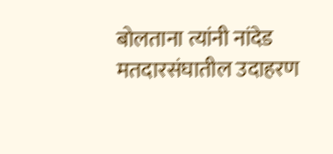बोलताना त्यांनी नांदेड मतदारसंघातील उदाहरण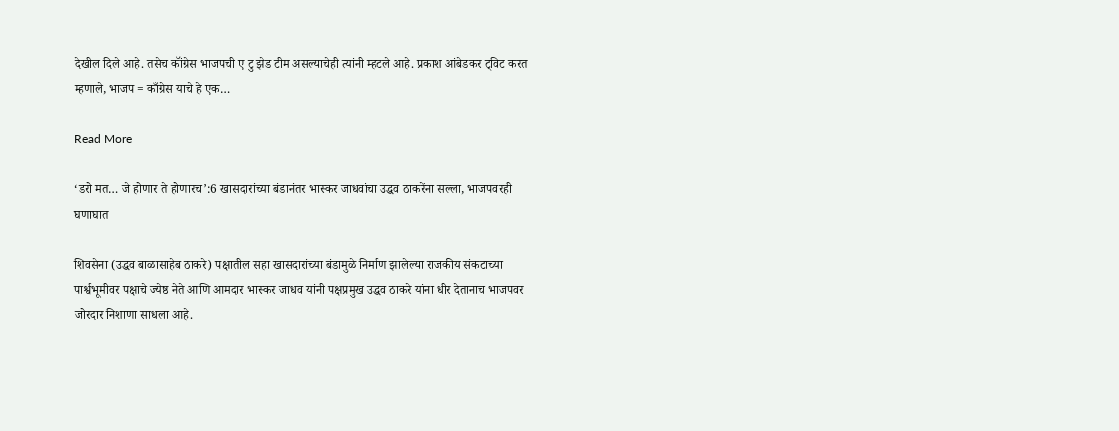देखील दिले आहे. तसेच कॉंग्रेस भाजपची ए टु झेड टीम असल्याचेही त्यांनी म्हटले आहे. प्रकाश आंबेडकर ट्विट करत म्हणाले, भाजप = काँग्रेस याचे हे एक…

Read More

‘डरो मत… जे होणार ते होणारच’:6 खासदारांच्या बंडानंतर भास्कर जाधवांचा उद्धव ठाकरेंना सल्ला, भाजपवरही घणाघात

शिवसेना (उद्धव बाळासाहेब ठाकरे) पक्षातील सहा खासदारांच्या बंडामुळे निर्माण झालेल्या राजकीय संकटाच्या पार्श्वभूमीवर पक्षाचे ज्येष्ठ नेते आणि आमदार भास्कर जाधव यांनी पक्षप्रमुख उद्धव ठाकरे यांना धीर देतानाच भाजपवर जोरदार निशाणा साधला आहे.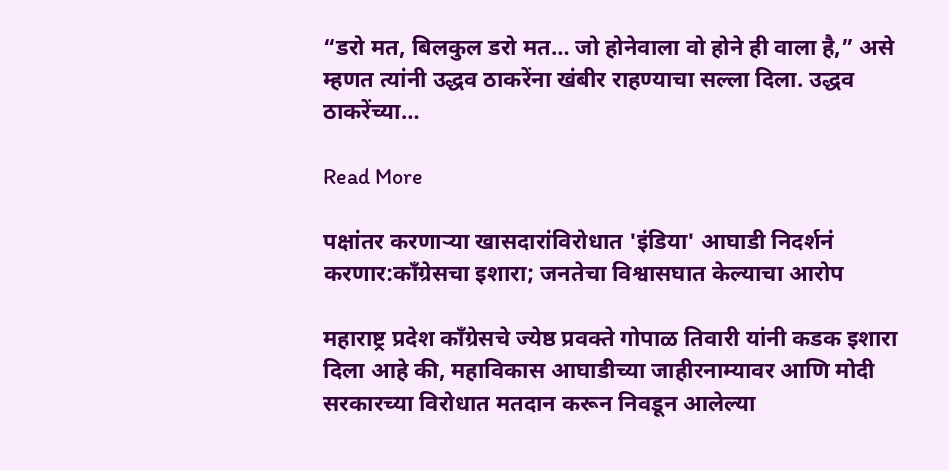“डरो मत, बिलकुल डरो मत… जो होनेवाला वो होने ही वाला है,” असे म्हणत त्यांनी उद्धव ठाकरेंना खंबीर राहण्याचा सल्ला दिला. उद्धव ठाकरेंच्या…

Read More

पक्षांतर करणाऱ्या खासदारांविरोधात 'इंडिया' आघाडी निदर्शनं करणार:काँग्रेसचा इशारा; जनतेचा विश्वासघात केल्याचा आरोप

महाराष्ट्र प्रदेश काँग्रेसचे ज्येष्ठ प्रवक्ते गोपाळ तिवारी यांनी कडक इशारा दिला आहे की, महाविकास आघाडीच्या जाहीरनाम्यावर आणि मोदी सरकारच्या विरोधात मतदान करून निवडून आलेल्या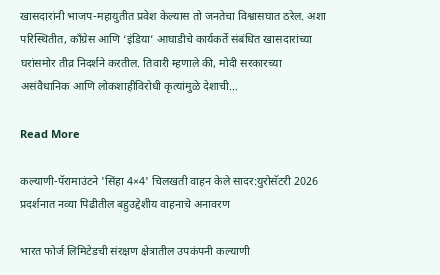खासदारांनी भाजप-महायुतीत प्रवेश केल्यास तो जनतेचा विश्वासघात ठरेल. अशा परिस्थितीत, काँग्रेस आणि ‘इंडिया’ आघाडीचे कार्यकर्ते संबंधित खासदारांच्या घरांसमोर तीव्र निदर्शने करतील. तिवारी म्हणाले की, मोदी सरकारच्या असंवैधानिक आणि लोकशाहीविरोधी कृत्यांमुळे देशाची…

Read More

कल्याणी-पॅरामाउंटने 'सिंहा 4×4' चिलखती वाहन केले सादर:युरोसॅटरी 2026 प्रदर्शनात नव्या पिढीतील बहुउद्देशीय वाहनाचे अनावरण

भारत फोर्ज लिमिटेडची संरक्षण क्षेत्रातील उपकंपनी कल्याणी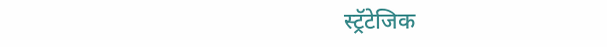स्ट्रॅटेजिक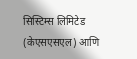सिस्टिम्स लिमिटेड (केएसएसएल) आणि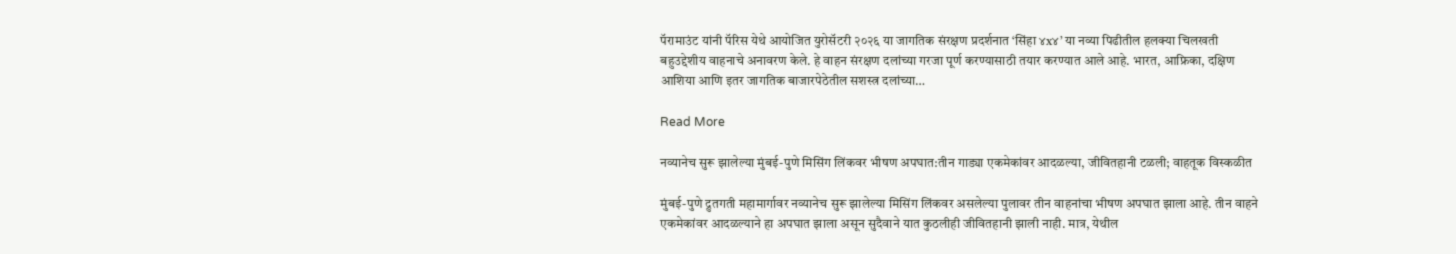पॅरामाउंट यांनी पॅरिस येथे आयोजित युरोसॅटरी २०२६ या जागतिक संरक्षण प्रदर्शनात ‘सिंहा ४x४’ या नव्या पिढीतील हलक्या चिलखती बहुउद्देशीय वाहनाचे अनावरण केले. हे वाहन संरक्षण दलांच्या गरजा पूर्ण करण्यासाठी तयार करण्यात आले आहे. भारत, आफ्रिका, दक्षिण आशिया आणि इतर जागतिक बाजारपेठेतील सशस्त्र दलांच्या…

Read More

नव्यानेच सुरू झालेल्या मुंबई-पुणे मिसिंग लिंकवर भीषण अपघात:तीन गाड्या एकमेकांवर आदळल्या, जीवितहानी टळली; वाहतूक विस्कळीत

मुंबई-पुणे द्रुतगती महामार्गावर नव्यानेच सुरू झालेल्या मिसिंग लिंकवर असलेल्या पुलावर तीन वाहनांचा भीषण अपघात झाला आहे. तीन वाहने एकमेकांवर आदळल्याने हा अपघात झाला असून सुदैवाने यात कुठलीही जीवितहानी झाली नाही. मात्र, येथील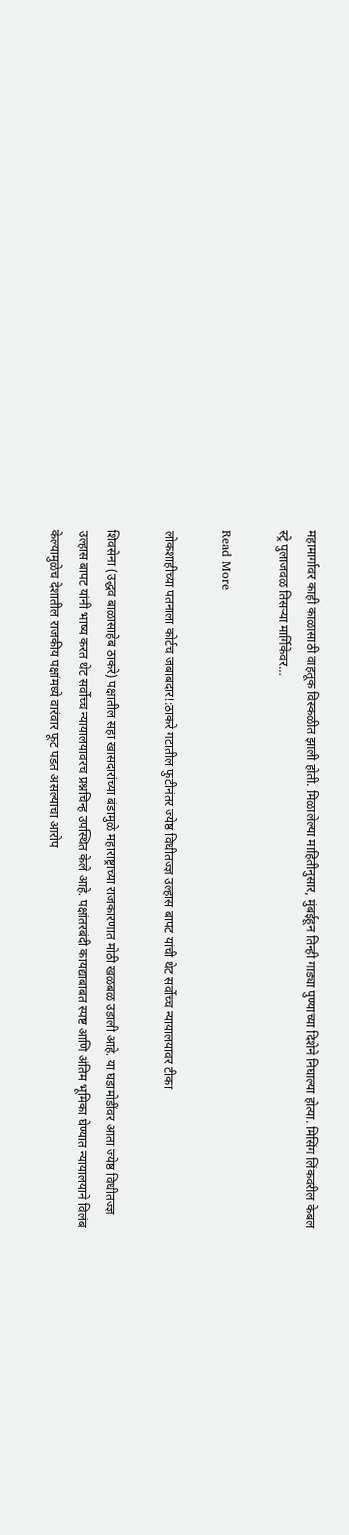महामार्गावर काही काळासाठी वाहतूक विस्कळीत झाली होती. मिळालेल्या माहितीनुसार, मुंबईहून तिन्ही गाड्या पुण्याच्या दिशेने निघाल्या होत्या. मिसिंग लिंकवरील केबल स्ट्रे पुलाजवळ तिसऱ्या मार्गिकेवर…

Read More

लोकशाहीच्या पतनाला कोर्टच जबाबदार!:ठाकरे गटातील फुटीनंतर ज्येष्ठ विधीतज्ज्ञ उल्हास बापट यांची थेट सर्वोच्च न्यायालयावर टीका

शिवसेना (उद्धव बाळासाहेब ठाकरे) पक्षातील सहा खासदारांच्या बंडामुळे महाराष्ट्राच्या राजकारणात मोठी खळबळ उडाली आहे. या घडामोडींवर आता ज्येष्ठ विधीतज्ज्ञ उल्हास बापट यांनी भाष्य करत थेट सर्वोच्च न्यायालयावरच प्रश्नचिन्ह उपस्थित केले आहे. पक्षांतरबंदी कायद्याबाबत स्पष्ट आणि अंतिम भूमिका घेण्यात न्यायालयाने विलंब केल्यामुळेच देशातील राजकीय पक्षांमध्ये वारंवार फूट पडत असल्याचा आरोप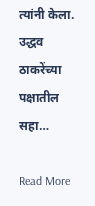त्यांनी केला. उद्धव ठाकरेंच्या पक्षातील सहा…

Read More